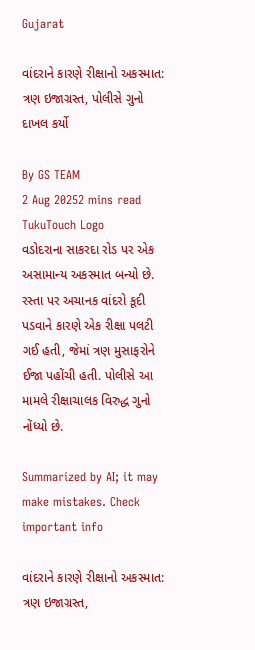Gujarat

વાંદરાને કારણે રીક્ષાનો અકસ્માત: ત્રણ ઇજાગ્રસ્ત, પોલીસે ગુનો દાખલ કર્યો

By GS TEAM
2 Aug 20252 mins read
TukuTouch Logo
વડોદરાના સાકરદા રોડ પર એક અસામાન્ય અકસ્માત બન્યો છે. રસ્તા પર અચાનક વાંદરો કૂદી પડવાને કારણે એક રીક્ષા પલટી ગઈ હતી, જેમાં ત્રણ મુસાફરોને ઈજા પહોંચી હતી. પોલીસે આ મામલે રીક્ષાચાલક વિરુદ્ધ ગુનો નોંધ્યો છે.

Summarized by AI; it may make mistakes. Check important info

વાંદરાને કારણે રીક્ષાનો અકસ્માત: ત્રણ ઇજાગ્રસ્ત,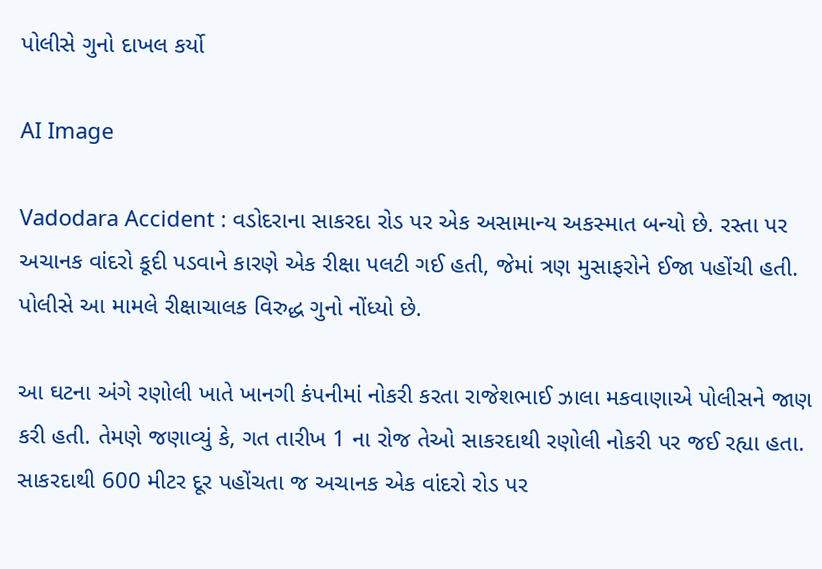પોલીસે ગુનો દાખલ કર્યો

AI Image

Vadodara Accident : વડોદરાના સાકરદા રોડ પર એક અસામાન્ય અકસ્માત બન્યો છે. રસ્તા પર અચાનક વાંદરો કૂદી પડવાને કારણે એક રીક્ષા પલટી ગઈ હતી, જેમાં ત્રણ મુસાફરોને ઈજા પહોંચી હતી. પોલીસે આ મામલે રીક્ષાચાલક વિરુદ્ધ ગુનો નોંધ્યો છે.

આ ઘટના અંગે રણોલી ખાતે ખાનગી કંપનીમાં નોકરી કરતા રાજેશભાઈ ઝાલા મકવાણાએ પોલીસને જાણ કરી હતી. તેમણે જણાવ્યું કે, ગત તારીખ 1 ના રોજ તેઓ સાકરદાથી રણોલી નોકરી પર જઈ રહ્યા હતા. સાકરદાથી 600 મીટર દૂર પહોંચતા જ અચાનક એક વાંદરો રોડ પર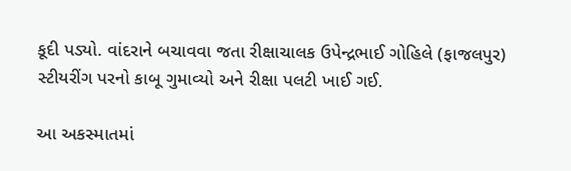કૂદી પડ્યો. વાંદરાને બચાવવા જતા રીક્ષાચાલક ઉપેન્દ્રભાઈ ગોહિલે (ફાજલપુર) સ્ટીયરીંગ પરનો કાબૂ ગુમાવ્યો અને રીક્ષા પલટી ખાઈ ગઈ.

આ અકસ્માતમાં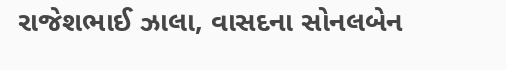રાજેશભાઈ ઝાલા, વાસદના સોનલબેન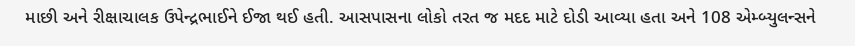માછી અને રીક્ષાચાલક ઉપેન્દ્રભાઈને ઈજા થઈ હતી. આસપાસના લોકો તરત જ મદદ માટે દોડી આવ્યા હતા અને 108 એમ્બ્યુલન્સને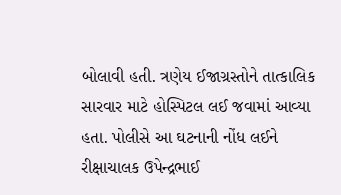બોલાવી હતી. ત્રણેય ઈજાગ્રસ્તોને તાત્કાલિક સારવાર માટે હોસ્પિટલ લઈ જવામાં આવ્યા હતા. પોલીસે આ ઘટનાની નોંધ લઈને રીક્ષાચાલક ઉપેન્દ્રભાઈ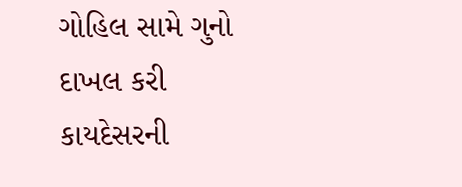ગોહિલ સામે ગુનો દાખલ કરી કાયદેસરની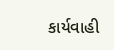કાર્યવાહી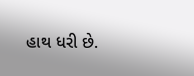હાથ ધરી છે.